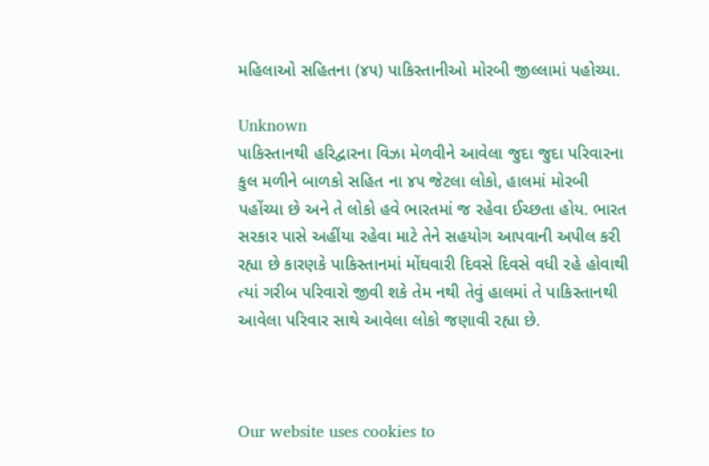મહિલાઓ સહિતના (૪૫) પાકિસ્તાનીઓ મોરબી જીલ્લામાં પહોચ્યા.

Unknown
પાકિસ્તાનથી હરિદ્વારના વિઝા મેળવીને આવેલા જુદા જુદા પરિવારના કુલ મળીને બાળકો સહિત ના ૪૫ જેટલા લોકો, હાલમાં મોરબી પહોંચ્યા છે અને તે લોકો હવે ભારતમાં જ રહેવા ઈચ્છતા હોય. ભારત સરકાર પાસે અહીંયા રહેવા માટે તેને સહયોગ આપવાની અપીલ કરી રહ્યા છે કારણકે પાકિસ્તાનમાં મોંઘવારી દિવસે દિવસે વધી રહે હોવાથી ત્યાં ગરીબ પરિવારો જીવી શકે તેમ નથી તેવું હાલમાં તે પાકિસ્તાનથી આવેલા પરિવાર સાથે આવેલા લોકો જણાવી રહ્યા છે.



Our website uses cookies to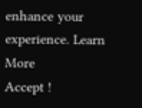enhance your experience. Learn More
Accept !